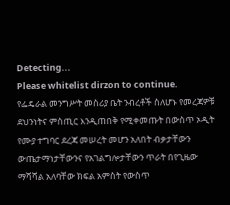Detecting...
Please whitelist dirzon to continue.
የፌዴራል መንግሥት መስሪያ ቤት ንብረቶች ስለሆኑ የመረጃዎቹ ደህንነትና ምስጢር እንዲጠበቅ የሚቀመጡት በውስጥ ኦዲት የሙያ ተግባር ደረጃ መሠረት መሆን አለበት ብቃታቸውን ውጤታማነታቸውንና የአገልግሎታቸውን ጥራት በየጊዜው ማሻሻል አለባቸው ክፍል አምስት የውስጥ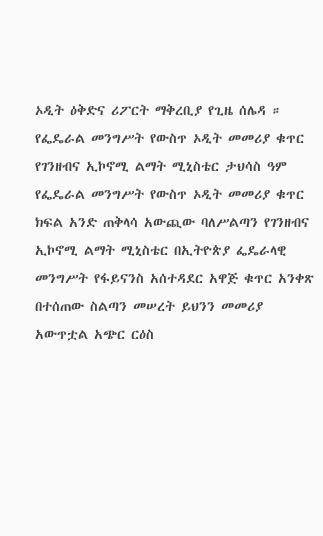ኦዲት ዕቅድና ሪፖርት ማቅረቢያ የጊዜ ሰሌዳ ።
የፌዴራል መንግሥት የውስጥ ኦዲት መመሪያ ቁጥር የገንዘብና ኢኮኖሚ ልማት ሚኒስቴር ታህሳስ ዓም የፌዴራል መንግሥት የውስጥ ኦዲት መመሪያ ቁጥር ክፍል አንድ ጠቅላሳ አውጪው ባለሥልጣን የገንዘብና ኢኮኖሚ ልማት ሚኒስቴር በኢትዮጵያ ፌዴራላዊ መንግሥት የፋይናንስ አሰተዳደር አዋጅ ቁጥር አንቀጽ በተሰጠው ስልጣን መሠረት ይህንን መመሪያ አውጥቷል አጭር ርዕስ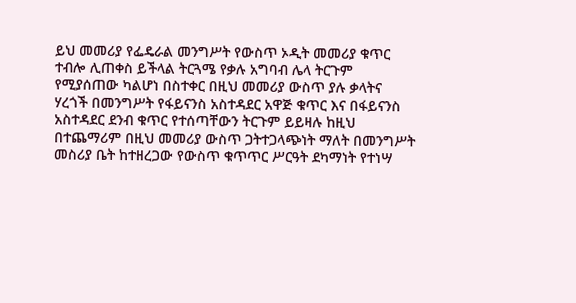ይህ መመሪያ የፌዴራል መንግሥት የውስጥ ኦዲት መመሪያ ቁጥር ተብሎ ሊጠቀስ ይችላል ትርጓሜ የቃሉ አግባብ ሌላ ትርጉም የሚያሰጠው ካልሆነ በስተቀር በዚህ መመሪያ ውስጥ ያሉ ቃላትና ሃረጎች በመንግሥት የፋይናንስ አስተዳደር አዋጅ ቁጥር እና በፋይናንስ አስተዳደር ደንብ ቁጥር የተሰጣቸውን ትርጉም ይይዛሉ ከዚህ በተጨማሪም በዚህ መመሪያ ውስጥ ጋትተጋላጭነት ማለት በመንግሥት መስሪያ ቤት ከተዘረጋው የውስጥ ቁጥጥር ሥርዓት ደካማነት የተነሣ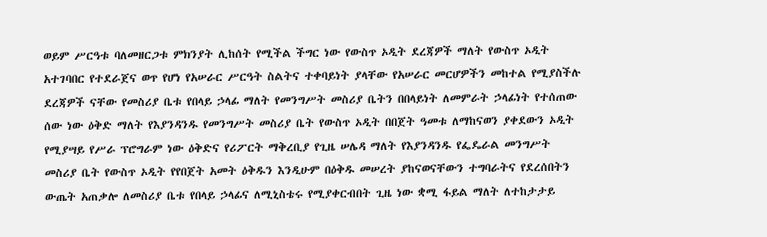ወይም ሥርዓቱ ባለመዘርጋቱ ምክንያት ሊከሰት የሚችል ችግር ነው የውስጥ ኦዲት ደረጃዎች ማለት የውስጥ ኦዲት አተገባበር የተደራጀና ወጥ የሆነ የአሠራር ሥርዓት ስልትና ተቀባይነት ያላቸው የአሠራር መርሆዎችን መከተል የሚያስችሉ ደረጃዎች ናቸው የመስሪያ ቤቱ የበላይ ኃላፊ ማለት የመንግሥት መስሪያ ቤትን በበላይነት ለመምራት ኃላፊነት የተሰጠው ሰው ነው ዕቅድ ማለት የእያንዳንዱ የመንግሥት መስሪያ ቤት የውስጥ ኦዲት በበጀት ዓመቱ ለማከናወን ያቀደውን ኦዲት የሚያሣይ የሥራ ፕሮግራም ነው ዕቅድና የሪፖርት ማቅረቢያ የጊዜ ሠሌዳ ማለት የእያንዳንዱ የፌዴራል መንግሥት መስሪያ ቤት የውስጥ ኦዲት የየበጀት አመት ዕቅዱን እንዲሁም በዕቅዱ መሠረት ያከናወናቸውን ተግባራትና የደረሰበትን ውጤት አጠቃሎ ለመስሪያ ቤቱ የበላይ ኃላፊና ለሚኒስቴሩ የሚያቀርብበት ጊዜ ነው ቋሚ ፋይል ማለት ለተከታታይ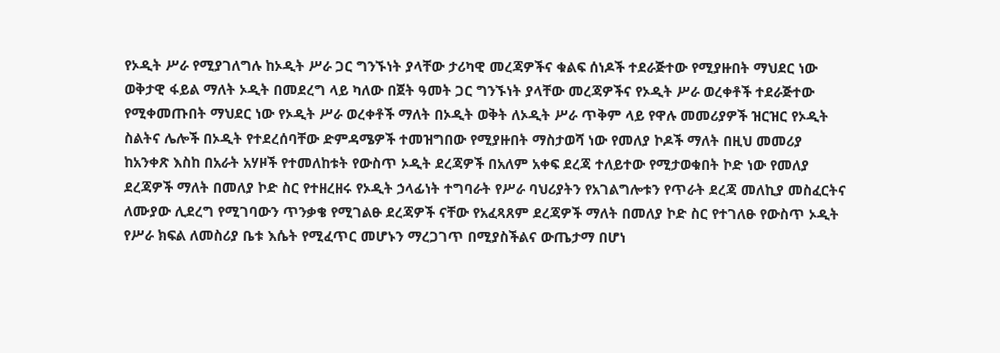የኦዲት ሥራ የሚያገለግሉ ከኦዲት ሥራ ጋር ግንኙነት ያላቸው ታሪካዊ መረጃዎችና ቁልፍ ሰነዶች ተደራጅተው የሚያዙበት ማህደር ነው ወቅታዊ ፋይል ማለት ኦዲት በመደረግ ላይ ካለው በጀት ዓመት ጋር ግንኙነት ያላቸው መረጃዎችና የኦዲት ሥራ ወረቀቶች ተደራጅተው የሚቀመጡበት ማህደር ነው የኦዲት ሥራ ወረቀቶች ማለት በኦዲት ወቅት ለኦዲት ሥራ ጥቅም ላይ የዋሉ መመሪያዎች ዝርዝር የኦዲት ስልትና ሌሎች በኦዲት የተደረሰባቸው ድምዳሜዎች ተመዝግበው የሚያዙበት ማስታወሻ ነው የመለያ ኮዶች ማለት በዚህ መመሪያ ከአንቀጽ እስከ በአራት አሃዞች የተመለከቱት የውስጥ ኦዲት ደረጃዎች በአለም አቀፍ ደረጃ ተለይተው የሚታወቁበት ኮድ ነው የመለያ ደረጃዎች ማለት በመለያ ኮድ ስር የተዘረዘሩ የኦዲት ኃላፊነት ተግባራት የሥራ ባህሪያትን የአገልግሎቱን የጥራት ደረጃ መለኪያ መስፈርትና ለሙያው ሊደረግ የሚገባውን ጥንቃቄ የሚገልፁ ደረጃዎች ናቸው የአፈጻጸም ደረጃዎች ማለት በመለያ ኮድ ስር የተገለፁ የውስጥ ኦዲት የሥራ ክፍል ለመስሪያ ቤቱ እሴት የሚፈጥር መሆኑን ማረጋገጥ በሚያስችልና ውጤታማ በሆነ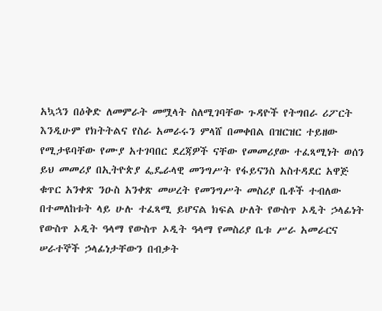አኳኋን በዕቅድ ለመምራት መሟላት ስለሚገባቸው ጉዳዮች የትግበራ ሪፖርት እንዲሁም የክትትልና የስራ አመራሩን ምላሸ በመቀበል በዝርዝር ተይዘው የሚታዩባቸው የሙያ አተገባበር ደረጃዎች ናቸው የመመሪያው ተፈጻሚነት ወሰን ይህ መመሪያ በኢትዮጵያ ፌዴራላዊ መንግሥት የፋይናንስ አስተዳደር አዋጅ ቁጥር አንቀጽ ንዑስ አንቀጽ መሠረት የመንግሥት መስሪያ ቤቶች ተብለው በተመለከቱት ላይ ሁሉ ተፈጻሚ ይሆናል ክፍል ሁለት የውስጥ ኦዲት ኃላፊነት የውስጥ ኦዲት ዓላማ የውስጥ ኦዲት ዓላማ የመስሪያ ቤቱ ሥራ አመራርና ሠራተኞች ኃላፊነታቸውን በብቃት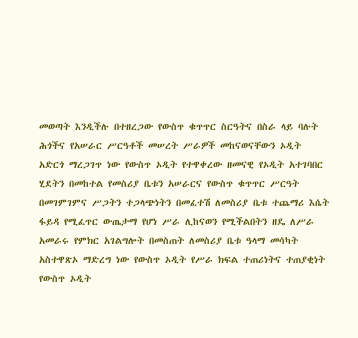መወጣት እንዲችሉ በተዘረጋው የውስጥ ቁጥጥር ስርዓትና በስራ ላይ ባሉት ሕጎችና የአሠራር ሥርዓቶች መሠረት ሥራዎች መከናወናቸውን ኦዲት አድርጎ ማረጋገጥ ነው የውስጥ ኦዲት የተዋቀረው ዘመናዊ የኦዲት አተገባበር ሂደትን በመከተል የመስሪያ ቤቱን አሠራርና የውስጥ ቁጥጥር ሥርዓት በመገምገምና ሥጋትን ተጋላጭነትን በመፈተሽ ለመስሪያ ቤቱ ተጨማሪ እሴት ፋይዳ የሚፈጥር ውጤታማ የሆነ ሥራ ሊከናወን የሚችልበትን ዘዴ ለሥራ አመራሩ የምክር አገልግሎት በመስጠት ለመስሪያ ቤቱ ዓላማ መሳካት አስተዋጽኦ ማድረግ ነው የውስጥ ኦዲት የሥራ ክፍል ተጠሪነትና ተጠያቂነት የውስጥ ኦዲት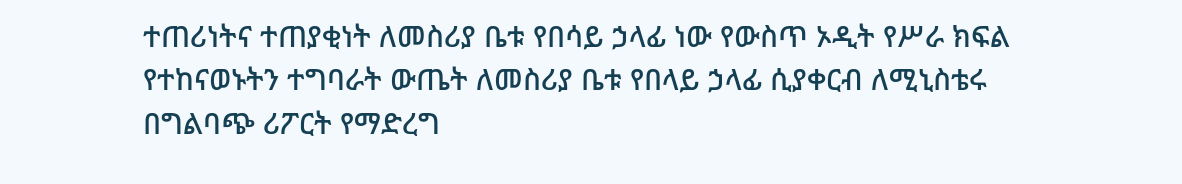ተጠሪነትና ተጠያቂነት ለመስሪያ ቤቱ የበሳይ ኃላፊ ነው የውስጥ ኦዲት የሥራ ክፍል የተከናወኑትን ተግባራት ውጤት ለመስሪያ ቤቱ የበላይ ኃላፊ ሲያቀርብ ለሚኒስቴሩ በግልባጭ ሪፖርት የማድረግ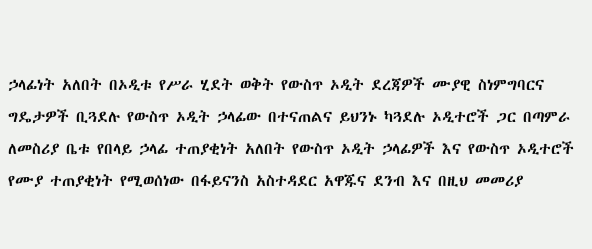ኃላፊነት አለበት በኦዲቱ የሥራ ሂደት ወቅት የውስጥ ኦዲት ደረጃዎች ሙያዊ ስነምግባርና ግዴታዎች ቢጓደሉ የውስጥ ኦዲት ኃላፊው በተናጠልና ይህንኑ ካጓደሉ ኦዲተሮች ጋር በጣምራ ለመስሪያ ቤቱ የበላይ ኃላፊ ተጠያቂነት አለበት የውስጥ ኦዲት ኃላፊዎች እና የውስጥ ኦዲተሮች የሙያ ተጠያቂነት የሚወሰነው በፋይናንስ አስተዳደር አዋጁና ደንብ እና በዚህ መመሪያ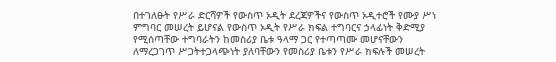በተገለፁት የሥራ ድርሻዎች የውስጥ ኦዲት ደረጃዎችና የውስጥ ኦዲተሮች የሙያ ሥነ ምግባር መሠረት ይሆናል የውስጥ ኦዲት የሥራ ክፍል ተግባርና ኃላፊነት ቅድሚያ የሚሰጣቸው ተግባራትን ከመስሪያ ቤቱ ዓላማ ጋር የተጣጣሙ መሆናቸውን ለማረጋገጥ ሥጋትተጋላጭነት ያለባቸውን የመስሪያ ቤቱን የሥራ ክፍሉች መሠረት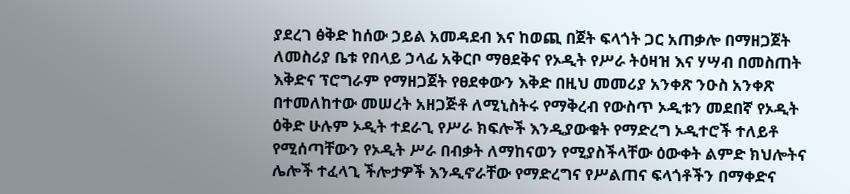ያደረገ ፅቅድ ከሰው ኃይል አመዳደብ እና ከወጪ በጀት ፍላጎት ጋር አጠቃሎ በማዘጋጀት ለመስሪያ ቤቱ የበላይ ኃላፊ አቅርቦ ማፀደቅና የኦዲት የሥራ ትዕዛዝ እና ሃሣብ በመስጠት እቅድና ፕሮግራም የማዘጋጀት የፀደቀውን እቅድ በዚህ መመሪያ አንቀጽ ንዑስ አንቀጽ በተመለከተው መሠረት አዘጋጅቶ ለሚኒስትሩ የማቅረብ የውስጥ ኦዲቱን መደበኛ የኦዲት ዕቅድ ሁሉም ኦዲት ተደራጊ የሥራ ክፍሎች እንዲያውቁት የማድረግ ኦዲተሮች ተለይቶ የሚሰጣቸውን የኦዲት ሥራ በብቃት ለማከናወን የሚያስችላቸው ዕውቀት ልምድ ክህሎትና ሌሎች ተፈላጊ ችሎታዎች እንዲኖራቸው የማድረግና የሥልጠና ፍላጎቶችን በማቀድና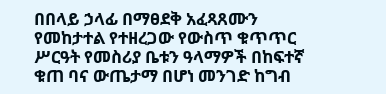በበላይ ኃላፊ በማፀደቅ አፈጻጸሙን የመከታተል የተዘረጋው የውስጥ ቁጥጥር ሥርዓት የመስሪያ ቤቱን ዓላማዎች በከፍተኛ ቁጠ ባና ውጤታማ በሆነ መንገድ ከግብ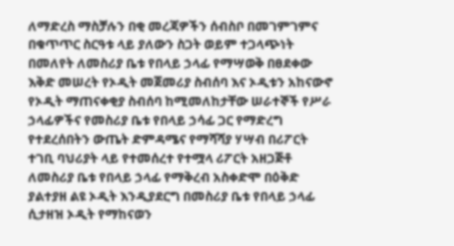ለማድረስ ማስቻሉን በቂ መረጃዎችን ሰብስቦ በመገምገምና በቁጥጥር ስርዓቱ ላይ ያለውን ስጋት ወይም ተጋላጭነት በመለየት ለመስሪያ ቤቱ የበላይ ኃላፊ የማሣወቅ በፀደቀው እቅድ መሠረት የኦዲት መጀመሪያ ስብሰባ እና ኦዲቱን አከናውኖ የኦዲት ማጠናቀቂያ ስብሰባ ከሚመለከታቸው ሠራተኞች የሥራ ኃላፊዎችና የመስሪያ ቤቱ የበላይ ኃሳፊ ጋር የማድረግ የተደረሰበትን ውጤት ድምዳሜና የማሻሻያ ሃሣብ በሪፖርት ተገቢ ባህሪያት ላይ የተመሰረተ የተሟላ ሪፖርት አዘጋጅቶ ለመስሪያ ቤቱ የበላይ ኃላፊ የማቅረብ አስቀድሞ በዕቅድ ያልተያዘ ልዩ ኦዲት እንዲያደርግ በመስሪያ ቤቱ የበላይ ኃላፊ ሲታዘዝ ኦዲት የማከናወን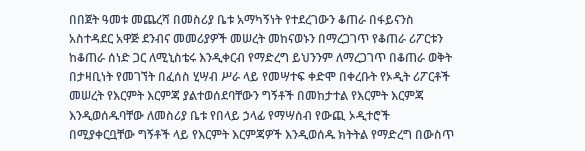በበጀት ዓመቱ መጨረሻ በመስሪያ ቤቱ አማካኝነት የተደረገውን ቆጠራ በፋይናንስ አስተዳደር አዋጅ ደንብና መመሪያዎች መሠረት መከናወኑን በማረጋገጥ የቆጠራ ሪፖርቱን ከቆጠራ ሰነድ ጋር ለሚኒስቴሩ እንዲቀርብ የማድረግ ይህንንም ለማረጋገጥ በቆጠራ ወቅት በታዛቢነት የመገኘት በፈሰስ ሂሣብ ሥራ ላይ የመሣተፍ ቀድሞ በቀረቡት የኦዲት ሪፖርቶች መሠረት የእርምት እርምጃ ያልተወሰደባቸውን ግኝቶች በመከታተል የእርምት እርምጃ እንዲወሰዱባቸው ለመስሪያ ቤቱ የበላይ ኃላፊ የማሣሰብ የውጪ ኦዲተሮች በሚያቀርቧቸው ግኝቶች ላይ የእርምት እርምጃዎች እንዲወሰዱ ክትትል የማድረግ በውስጥ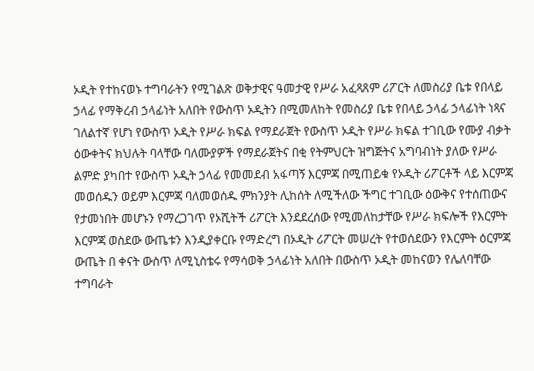ኦዲት የተከናወኑ ተግባራትን የሚገልጽ ወቅታዊና ዓመታዊ የሥራ አፈጻጸም ሪፖርት ለመስሪያ ቤቱ የበላይ ኃላፊ የማቅረብ ኃላፊነት አለበት የውስጥ ኦዲትን በሚመለከት የመስሪያ ቤቱ የበላይ ኃላፊ ኃላፊነት ነጻና ገለልተኛ የሆነ የውስጥ ኦዲት የሥራ ክፍል የማደራጀት የውስጥ ኦዲት የሥራ ክፍል ተገቢው የሙያ ብቃት ዕውቀትና ክህሉት ባላቸው ባለሙያዎች የማደራጀትና በቂ የትምህርት ዝግጅትና አግባብነት ያለው የሥራ ልምድ ያካበተ የውስጥ ኦዲት ኃላፊ የመመደብ አፋጣኝ እርምጃ በሚጠይቁ የኦዲት ሪፖርቶች ላይ እርምጃ መወሰዱን ወይም እርምጃ ባለመወሰዱ ምክንያት ሊከሰት ለሚችለው ችግር ተገቢው ዕውቅና የተሰጠውና የታመነበት መሆኑን የማረጋገጥ የኦሺትች ሪፖርት እንደደረሰው የሚመለከታቸው የሥራ ክፍሎች የእርምት እርምጃ ወስደው ውጤቱን እንዲያቀርቡ የማድረግ በኦዲት ሪፖርት መሠረት የተወሰደውን የእርምት ዕርምጃ ውጤት በ ቀናት ውስጥ ለሚኒስቴሩ የማሳወቅ ኃላፊነት አለበት በውስጥ ኦዲት መከናወን የሌለባቸው ተግባራት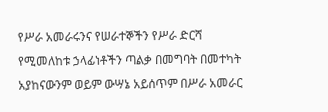የሥራ አመራሩንና የሠራተኞችን የሥራ ድርሻ የሚመለከቱ ኃላፊነቶችን ጣልቃ በመግባት በመተካት አያከናውንም ወይም ውሣኔ አይሰጥም በሥራ አመራር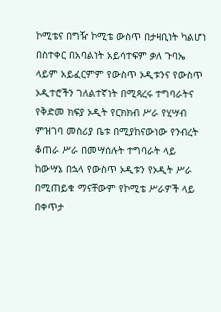ኮሚቴና በግዥ ኮሚቴ ውስጥ በታዛቢነት ካልሆነ በስተቀር በአባልነት አይሳተፍም ቃለ ጉባኤ ላይም አይፈርምም የውስጥ ኦዲቱንና የውስጥ ኦዲተሮችን ገለልተኛነት በሚጻረሩ ተግባራትና የቅድመ ክፍያ ኦዲት የርክክብ ሥራ የሂሣብ ምዝገባ መስሪያ ቤቱ በሚያከናውነው የንብረት ቆጠራ ሥራ በመሣሰሉት ተግባራት ላይ ከውሣኔ በኋላ የውስጥ ኦዲቱን የኦዲት ሥራ በሚጠይቁ ማናቸውም የኮሚቴ ሥራዎች ላይ በቀጥታ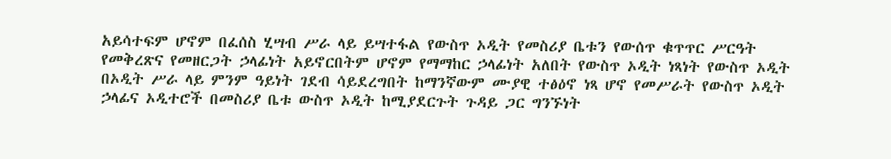አይሳተፍም ሆኖም በፈሰስ ሂሣብ ሥራ ላይ ይሣተፋል የውስጥ ኦዲት የመስሪያ ቤቱን የውሰጥ ቁጥጥር ሥርዓት የመቅረጽና የመዘርጋት ኃላፊነት አይኖርበትም ሆኖም የማማከር ኃላፊነት አለበት የውስጥ ኦዲት ነጻነት የውስጥ ኦዲት በኦዲት ሥራ ላይ ምንም ዓይነት ገደብ ሳይደረግበት ከማንኛውም ሙያዊ ተፅዕኖ ነጻ ሆኖ የመሥራት የውስጥ ኦዲት ኃላፊና ኦዲተሮች በመስሪያ ቤቱ ውስጥ ኦዲት ከሚያደርጉት ጉዳይ ጋር ግንኙነት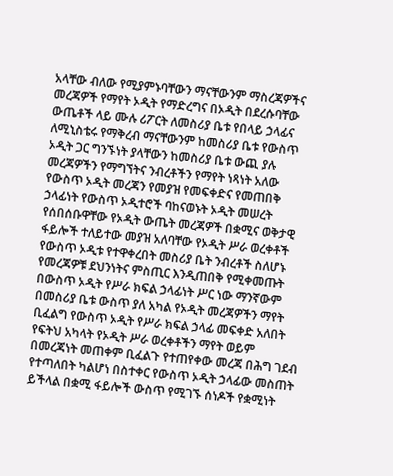አላቸው ብለው የሚያምኑባቸውን ማናቸውንም ማስረጃዎችና መረጃዎች የማየት ኦዲት የማድረግና በኦዲት በደረሱባቸው ውጤቶች ላይ ሙሉ ሪፖርት ለመስሪያ ቤቱ የበላይ ኃላፊና ለሚኒስቴሩ የማቅረብ ማናቸውንም ከመስሪያ ቤቱ የውስጥ ኦዲት ጋር ግንኙነት ያላቸውን ከመስሪያ ቤቱ ውጪ ያሉ መረጃዎችን የማግኘትና ንብረቶችን የማየት ነጻነት አለው የውስጥ ኦዲት መረጃን የመያዝ የመፍቀድና የመጠበቅ ኃላፊነት የውስጥ ኦዲተሮች ባከናወኑት ኦዲት መሠረት የሰበሰቡዋቸው የኦዲት ውጤት መረጃዎች በቋሚና ወቅታዊ ፋይሎች ተለይተው መያዝ አለባቸው የኦዲት ሥራ ወረቀቶች የውስጥ ኦዲቱ የተዋቀረበት መስሪያ ቤት ንብረቶች ስለሆኑ የመረጃዎቹ ደህንነትና ምስጢር እንዲጠበቅ የሚቀመጡት በውስጥ ኦዲት የሥራ ክፍል ኃላፊነት ሥር ነው ማንኛውም በመስሪያ ቤቱ ውስጥ ያለ አካል የኦዲት መረጃዎችን ማየት ቢፈልግ የውስጥ ኦዲት የሥራ ክፍል ኃላፊ መፍቀድ አለበት የፍትህ አካላት የኦዲት ሥራ ወረቀቶችን ማየት ወይም በመረጃነት መጠቀም ቢፈልጉ የተጠየቀው መረጃ በሕግ ገደብ የተጣለበት ካልሆነ በስተቀር የውስጥ ኦዲት ኃላፊው መስጠት ይችላል በቋሚ ፋይሎች ውስጥ የሚገኙ ሰነዶች የቋሚነት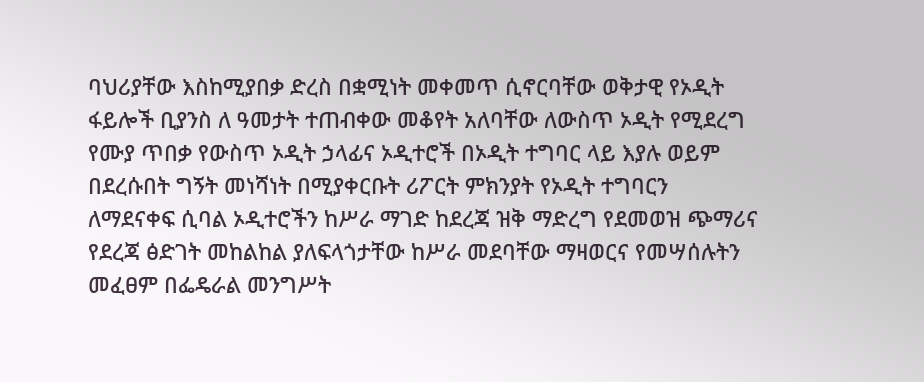ባህሪያቸው እስከሚያበቃ ድረስ በቋሚነት መቀመጥ ሲኖርባቸው ወቅታዊ የኦዲት ፋይሎች ቢያንስ ለ ዓመታት ተጠብቀው መቆየት አለባቸው ለውስጥ ኦዲት የሚደረግ የሙያ ጥበቃ የውስጥ ኦዲት ኃላፊና ኦዲተሮች በኦዲት ተግባር ላይ እያሉ ወይም በደረሱበት ግኝት መነሻነት በሚያቀርቡት ሪፖርት ምክንያት የኦዲት ተግባርን ለማደናቀፍ ሲባል ኦዲተሮችን ከሥራ ማገድ ከደረጃ ዝቅ ማድረግ የደመወዝ ጭማሪና የደረጃ ፅድገት መከልከል ያለፍላጎታቸው ከሥራ መደባቸው ማዛወርና የመሣሰሉትን መፈፀም በፌዴራል መንግሥት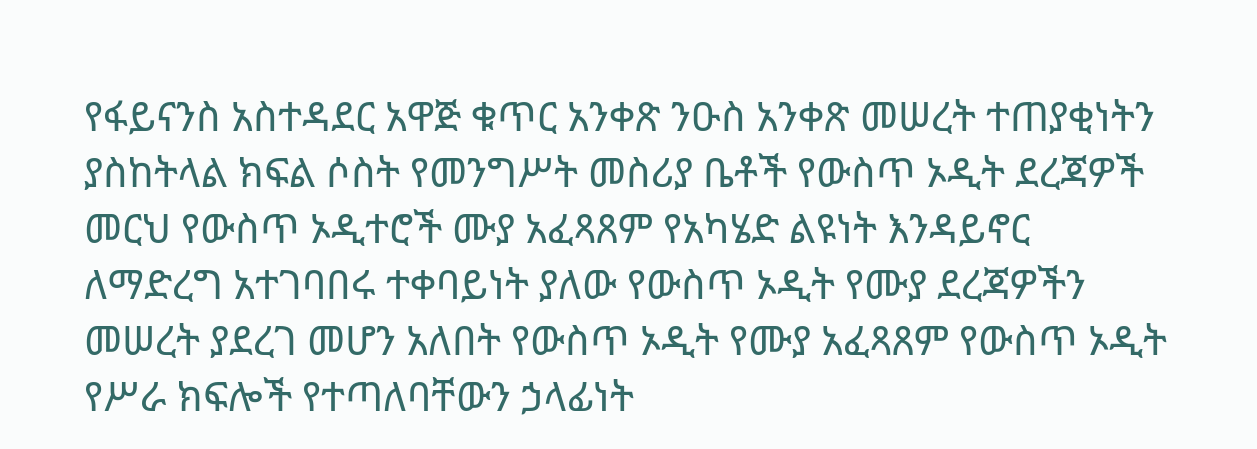የፋይናንስ አስተዳደር አዋጅ ቁጥር አንቀጽ ንዑስ አንቀጽ መሠረት ተጠያቂነትን ያስከትላል ክፍል ሶስት የመንግሥት መስሪያ ቤቶች የውስጥ ኦዲት ደረጃዎች መርህ የውስጥ ኦዲተሮች ሙያ አፈጻጸም የአካሄድ ልዩነት እንዳይኖር ለማድረግ አተገባበሩ ተቀባይነት ያለው የውስጥ ኦዲት የሙያ ደረጃዎችን መሠረት ያደረገ መሆን አለበት የውስጥ ኦዲት የሙያ አፈጻጸም የውስጥ ኦዲት የሥራ ክፍሎች የተጣለባቸውን ኃላፊነት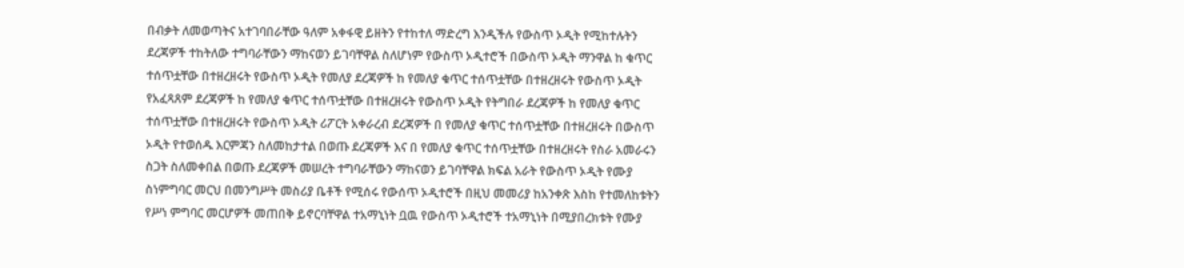በብቃት ለመወጣትና አተገባበራቸው ዓለም አቀፋዊ ይዘትን የተከተለ ማድረግ እንዲችሉ የውስጥ ኦዲት የሚከተሉትን ደረጃዎች ተከትለው ተግባራቸውን ማከናወን ይገባቸዋል ስለሆነም የውስጥ ኦዲተሮች በውስጥ ኦዲት ማንዋል ከ ቁጥር ተሰጥቷቸው በተዘረዘሩት የውስጥ ኦዲት የመለያ ደረጃዎች ከ የመለያ ቁጥር ተሰጥቷቸው በተዘረዘሩት የውስጥ ኦዲት የአፈጻጸም ደረጃዎች ከ የመለያ ቁጥር ተሰጥቷቸው በተዘረዘሩት የውስጥ ኦዲት የትግበራ ደረጃዎች ከ የመለያ ቁጥር ተሰጥቷቸው በተዘረዘሩት የውስጥ ኦዲት ሪፖርት አቀራረብ ደረጃዎች በ የመለያ ቁጥር ተሰጥቷቸው በተዘረዘሩት በውስጥ ኦዲት የተወሰዱ እርምጃን ስለመከታተል በወጡ ደረጃዎች እና በ የመለያ ቁጥር ተሰጥቷቸው በተዘረዘሩት የስራ አመራሩን ስጋት ስለመቀበል በወጡ ደረጃዎች መሠረት ተግባራቸውን ማከናወን ይገባቸዋል ክፍል አራት የውስጥ ኦዲት የሙያ ስነምግባር መርህ በመንግሥት መስሪያ ቤቶች የሚሰሩ የውሰጥ ኦዲተሮች በዚህ መመሪያ ከአንቀጽ እስከ የተመለከቱትን የሥነ ምግባር መርሆዎች መጠበቅ ይኖርባቸዋል ተአማኒነት ቧዉ የውስጥ ኦዲተሮች ተአማኒነት በሚያበረክቱት የሙያ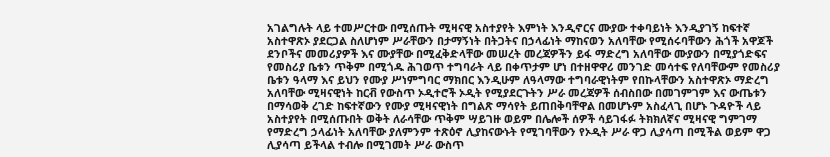አገልግሉት ላይ ተመሥርተው በሚሰጡት ሚዛናዊ አስተያየት እምነት እንዲኖርና ሙያው ተቀባይነት እንዲያገኝ ከፍተኛ አስተዋጽኦ ያደርጋል ስለሆነም ሥራቸውን በታማኝነት በትጋትና በኃላፊነት ማከናወን አለባቸው የሚሰሩባቸውን ሕጎች አዋጆች ደንቦችና መመሪያዎች እና ሙያቸው በሚፈቅድላቸው መሠረት መረጃዎችን ይፋ ማድረግ አለባቸው ሙያውን በሚያጎድፍና የመስሪያ ቤቱን ጥቅም በሚጎዱ ሕገወጥ ተግባራት ላይ በቀጥታም ሆነ በተዘዋዋሪ መንገድ መሳተፍ የለባቸውም የመስሪያ ቤቱን ዓላማ እና ይህን የሙያ ሥነምግባር ማክበር እንዲሁም ለዓላማው ተግባራዊነትም የበኩላቸውን አስተዋጽኦ ማድረግ አለባቸው ሚዛናዊነት ከርቭ የውስጥ ኦዲተሮች ኦዲት የሚያደርጉትን ሥራ መረጃዎች ሰብስበው በመገምገም እና ውጤቱን በማሳወቅ ረገድ ከፍተኛውን የሙያ ሚዛናዊነት በግልጽ ማሳየት ይጠበቅባቸዋል በመሆኑም አስፈላጊ በሆኑ ጉዳዮች ላይ አስተያየት በሚሰጡበት ወቅት ለራሳቸው ጥቅም ሣይገዙ ወይም በሌሎች ሰዎች ሳይገፋፉ ትክክለኛና ሚዛናዊ ግምገማ የማድረግ ኃላፊነት አለባቸው ያለምንም ተጽዕኖ ሊያከናውኑት የሚገባቸውን የኦዲት ሥራ ዋጋ ሊያሳጣ በሚችል ወይም ዋጋ ሊያሳጣ ይችላል ተብሎ በሚገመት ሥራ ውስጥ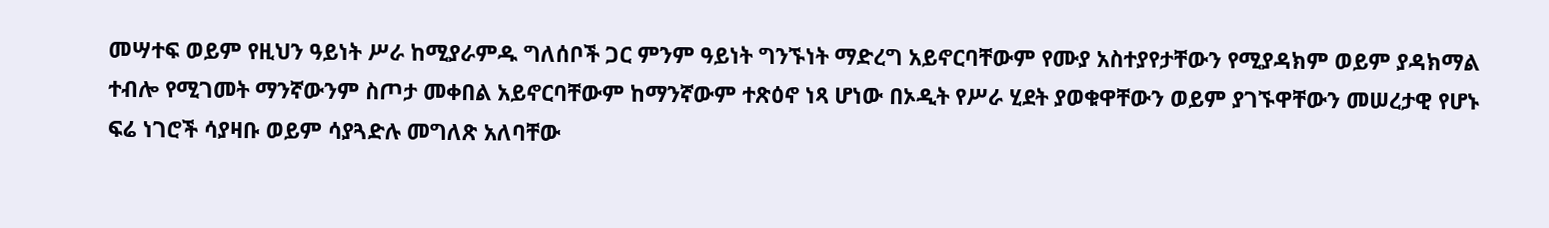መሣተፍ ወይም የዚህን ዓይነት ሥራ ከሚያራምዱ ግለሰቦች ጋር ምንም ዓይነት ግንኙነት ማድረግ አይኖርባቸውም የሙያ አስተያየታቸውን የሚያዳክም ወይም ያዳክማል ተብሎ የሚገመት ማንኛውንም ስጦታ መቀበል አይኖርባቸውም ከማንኛውም ተጽዕኖ ነጻ ሆነው በኦዲት የሥራ ሂደት ያወቁዋቸውን ወይም ያገኙዋቸውን መሠረታዊ የሆኑ ፍሬ ነገሮች ሳያዛቡ ወይም ሳያጓድሉ መግለጽ አለባቸው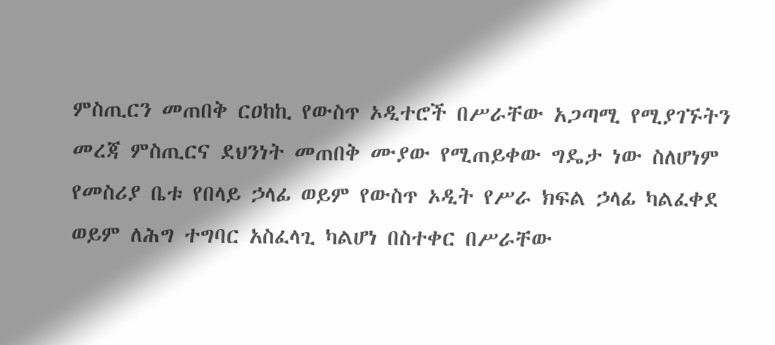ምስጢርን መጠበቅ ርዐከኪ የውስጥ ኦዲተሮች በሥራቸው አጋጣሚ የሚያገኙትን መረጃ ምስጢርና ደህንነት መጠበቅ ሙያው የሚጠይቀው ግዴታ ነው ስለሆነም የመስሪያ ቤቱ የበላይ ኃላፊ ወይም የውስጥ ኦዲት የሥራ ክፍል ኃላፊ ካልፈቀደ ወይም ለሕግ ተግባር አስፈላጊ ካልሆነ በስተቀር በሥራቸው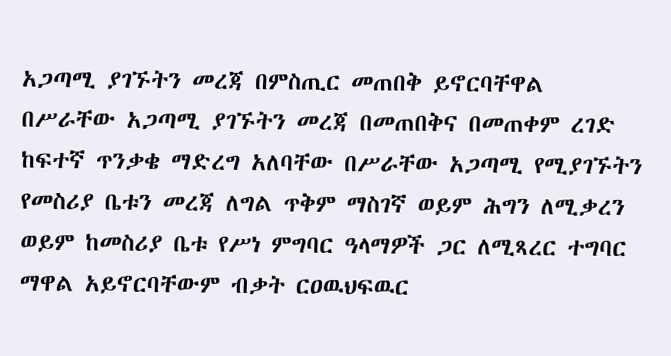አጋጣሚ ያገኙትን መረጃ በምስጢር መጠበቅ ይኖርባቸዋል በሥራቸው አጋጣሚ ያገኙትን መረጃ በመጠበቅና በመጠቀም ረገድ ከፍተኛ ጥንቃቄ ማድረግ አለባቸው በሥራቸው አጋጣሚ የሚያገኙትን የመስሪያ ቤቱን መረጃ ለግል ጥቅም ማስገኛ ወይም ሕግን ለሚቃረን ወይም ከመስሪያ ቤቱ የሥነ ምግባር ዓላማዎች ጋር ለሚጻረር ተግባር ማዋል አይኖርባቸውም ብቃት ርዐዉህፍዉር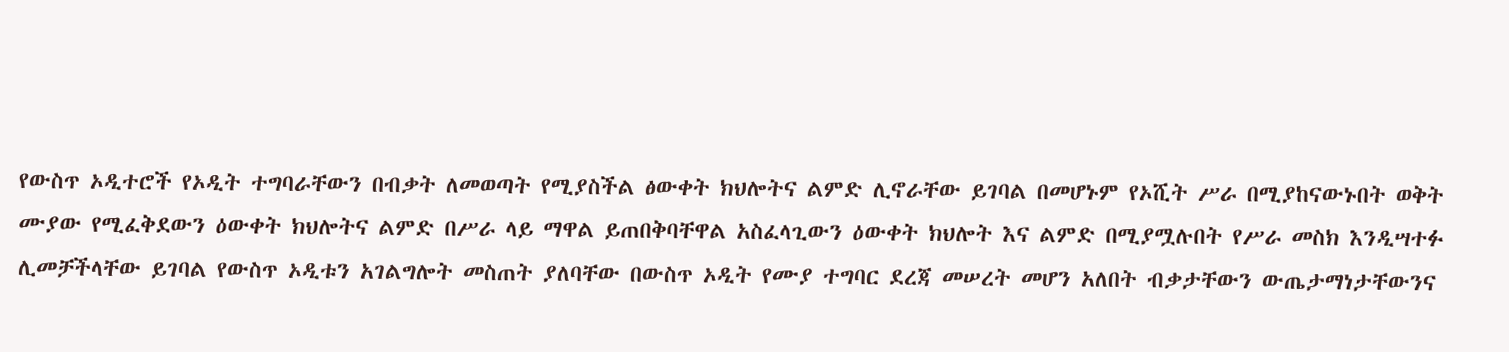የውስጥ ኦዲተሮች የኦዲት ተግባራቸውን በብቃት ለመወጣት የሚያስችል ፅውቀት ክህሎትና ልምድ ሊኖራቸው ይገባል በመሆኑም የኦሺት ሥራ በሚያከናውኑበት ወቅት ሙያው የሚፈቅደውን ዕውቀት ክህሎትና ልምድ በሥራ ላይ ማዋል ይጠበቅባቸዋል አስፈላጊውን ዕውቀት ክህሎት እና ልምድ በሚያሟሉበት የሥራ መስክ እንዲሣተፉ ሊመቻችላቸው ይገባል የውስጥ ኦዲቱን አገልግሎት መስጠት ያለባቸው በውስጥ ኦዲት የሙያ ተግባር ደረጃ መሠረት መሆን አለበት ብቃታቸውን ውጤታማነታቸውንና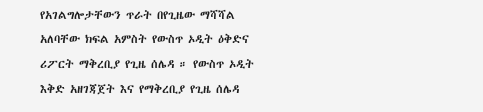የአገልግሎታቸውን ጥራት በየጊዜው ማሻሻል አለባቸው ክፍል አምስት የውስጥ ኦዲት ዕቅድና ሪፖርት ማቅረቢያ የጊዜ ሰሌዳ ። የውስጥ ኦዲት እቅድ አዘገጃጀት እና የማቅረቢያ የጊዜ ሰሌዳ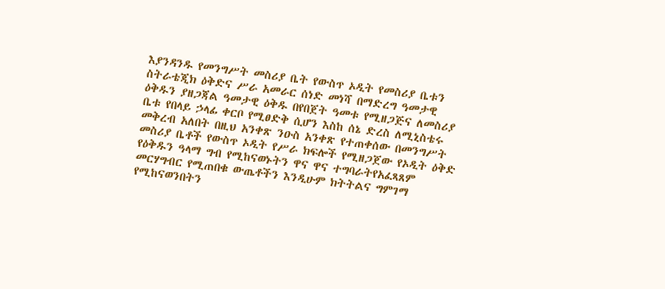እያንዳንዱ የመንግሥት መስሪያ ቤት የውስጥ ኦዲት የመስሪያ ቤቱን ስትራቴጂክ ዕቅድና ሥራ አመራር ሰነድ መነሻ በማድረግ ዓመታዊ ዕቅዱን ያዘጋጃል ዓመታዊ ዕቅዱ በየበጀት ዓመቱ የሚዘጋጅና ለመስሪያ ቤቱ የበላይ ኃላፊ ቀርቦ የሚፀድቅ ሲሆን እስከ ሰኔ ድረስ ለሚኒስቴሩ መቅረብ አለበት በዚህ አንቀጽ ንዑስ አንቀጽ የተጠቀሰው በመንግሥት መስሪያ ቤቶች የውስጥ ኦዲት የሥራ ክፍሎች የሚዘጋጀው የኦዲት ዕቅድ የዕቅዱን ዓላማ ግብ የሚከናወኑትን ዋና ዋና ተግባራትየአፈጻጸም መርሃግብር የሚጠበቁ ውጤቶችን እንዲሁም ክትትልና ግምገማ የሚከናወንበትን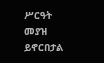ሥርዓት መያዝ ይኖርበታል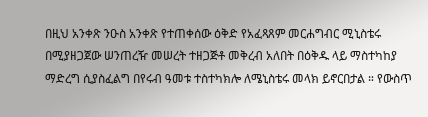በዚህ አንቀጽ ንዑስ አንቀጽ የተጠቀሰው ዕቅድ የአፈጻጸም መርሐግብር ሚኒስቴሩ በሚያዘጋጀው ሠንጠረዥ መሠረት ተዘጋጅቶ መቅረብ አለበት በዕቅዱ ላይ ማስተካከያ ማድረግ ሲያስፈልግ በየሩብ ዓመቱ ተስተካክሎ ለሜኒስቴሩ መላክ ይኖርበታል ። የውስጥ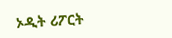ኦዲት ሪፖርት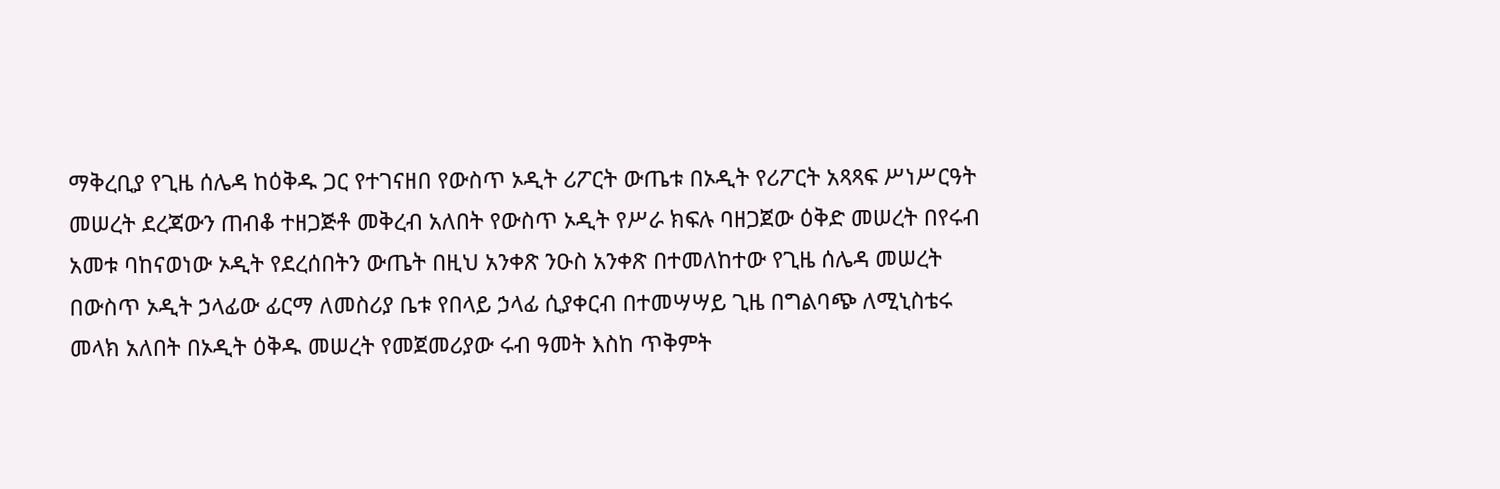ማቅረቢያ የጊዜ ሰሌዳ ከዕቅዱ ጋር የተገናዘበ የውስጥ ኦዲት ሪፖርት ውጤቱ በኦዲት የሪፖርት አጻጻፍ ሥነሥርዓት መሠረት ደረጃውን ጠብቆ ተዘጋጅቶ መቅረብ አለበት የውስጥ ኦዲት የሥራ ክፍሉ ባዘጋጀው ዕቅድ መሠረት በየሩብ አመቱ ባከናወነው ኦዲት የደረሰበትን ውጤት በዚህ አንቀጽ ንዑስ አንቀጽ በተመለከተው የጊዜ ሰሌዳ መሠረት በውስጥ ኦዲት ኃላፊው ፊርማ ለመስሪያ ቤቱ የበላይ ኃላፊ ሲያቀርብ በተመሣሣይ ጊዜ በግልባጭ ለሚኒስቴሩ መላክ አለበት በኦዲት ዕቅዱ መሠረት የመጀመሪያው ሩብ ዓመት እስከ ጥቅምት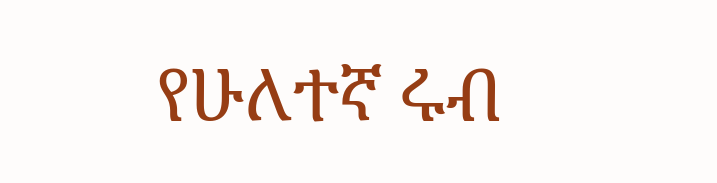የሁለተኛ ሩብ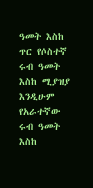ዓመት እስከ ጥር የሶስተኛ ሩብ ዓመት እስከ ሚያዝያ እንዲሁም የአራተኛው ሩብ ዓመት እስከ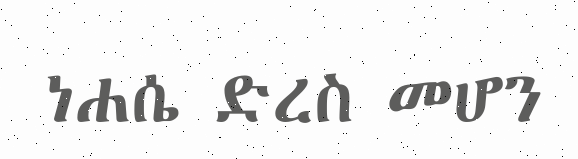ነሐሴ ድረስ መሆን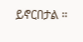ይኖርበታል ።